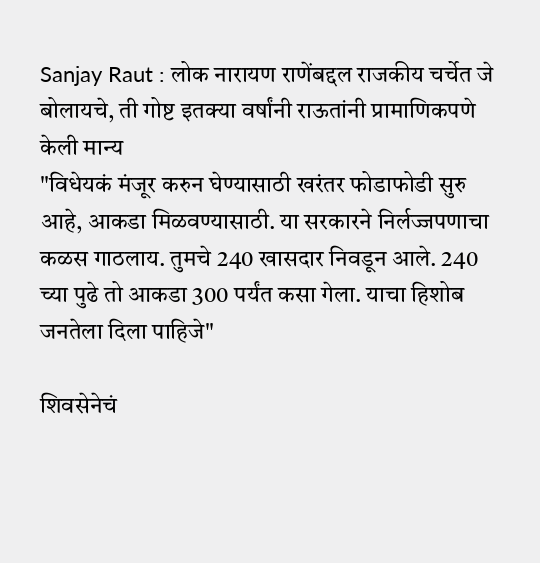Sanjay Raut : लोक नारायण राणेंबद्दल राजकीय चर्चेत जे बोलायचे, ती गोष्ट इतक्या वर्षांनी राऊतांनी प्रामाणिकपणे केली मान्य
"विधेयकं मंजूर करुन घेण्यासाठी खरंतर फोडाफोडी सुरु आहे, आकडा मिळवण्यासाठी. या सरकारने निर्लज्जपणाचा कळस गाठलाय. तुमचे 240 खासदार निवडून आले. 240 च्या पुढे तो आकडा 300 पर्यंत कसा गेला. याचा हिशोब जनतेला दिला पाहिजे"

शिवसेनेचं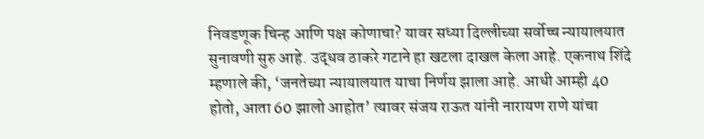निवडणूक चिन्ह आणि पक्ष कोणाचा? यावर सध्या दिल्लीच्या सर्वोच्च न्यायालयात सुनावणी सुरु आहे. उद्धव ठाकरे गटाने हा खटला दाखल केला आहे. एकनाथ शिंदे म्हणाले की, ‘जनतेच्या न्यायालयात याचा निर्णय झाला आहे. आधी आम्ही 40 होतो, आता 60 झालो आहोत’ त्यावर संजय राऊत यांनी नारायण राणे यांचा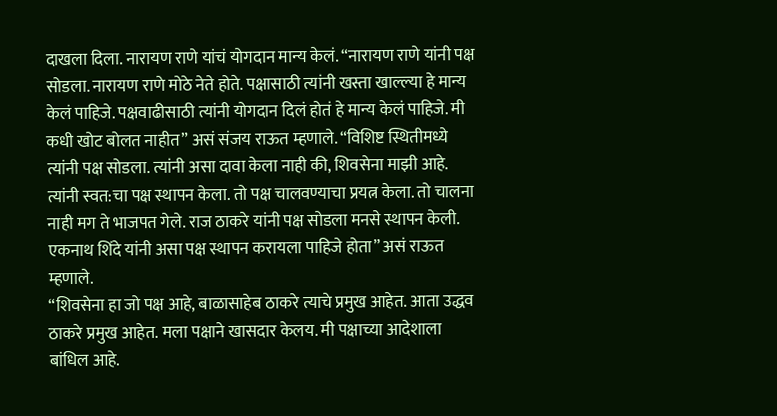दाखला दिला. नारायण राणे यांचं योगदान मान्य केलं. “नारायण राणे यांनी पक्ष सोडला. नारायण राणे मोठे नेते होते. पक्षासाठी त्यांनी खस्ता खाल्ल्या हे मान्य केलं पाहिजे. पक्षवाढीसाठी त्यांनी योगदान दिलं होतं हे मान्य केलं पाहिजे. मी कधी खोट बोलत नाहीत” असं संजय राऊत म्हणाले. “विशिष्ट स्थितीमध्ये त्यांनी पक्ष सोडला. त्यांनी असा दावा केला नाही की, शिवसेना माझी आहे. त्यांनी स्वत:चा पक्ष स्थापन केला. तो पक्ष चालवण्याचा प्रयत्न केला. तो चालना नाही मग ते भाजपत गेले. राज ठाकरे यांनी पक्ष सोडला मनसे स्थापन केली. एकनाथ शिंदे यांनी असा पक्ष स्थापन करायला पाहिजे होता” असं राऊत म्हणाले.
“शिवसेना हा जो पक्ष आहे, बाळासाहेब ठाकरे त्याचे प्रमुख आहेत. आता उद्धव ठाकरे प्रमुख आहेत. मला पक्षाने खासदार केलय. मी पक्षाच्या आदेशाला बांधिल आहे.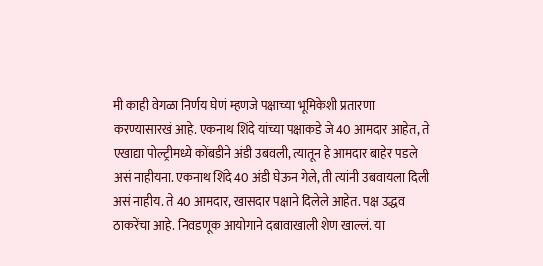मी काही वेगळा निर्णय घेणं म्हणजे पक्षाच्या भूमिकेशी प्रतारणा करण्यासारखं आहे. एकनाथ शिंदे यांच्या पक्षाकडे जे 40 आमदार आहेत, ते एखाद्या पोल्ट्रीमध्ये कोंबडीने अंडी उबवली, त्यातून हे आमदार बाहेर पडले असं नाहीयना. एकनाथ शिंदे 40 अंडी घेऊन गेले, ती त्यांनी उबवायला दिली असं नाहीय. ते 40 आमदार, खासदार पक्षाने दिलेले आहेत. पक्ष उद्धव ठाकरेंचा आहे. निवडणूक आयोगाने दबावाखाली शेण खाल्लं. या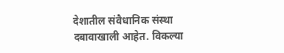देशातील संवैधानिक संस्था दबावाखाली आहेत. विकल्या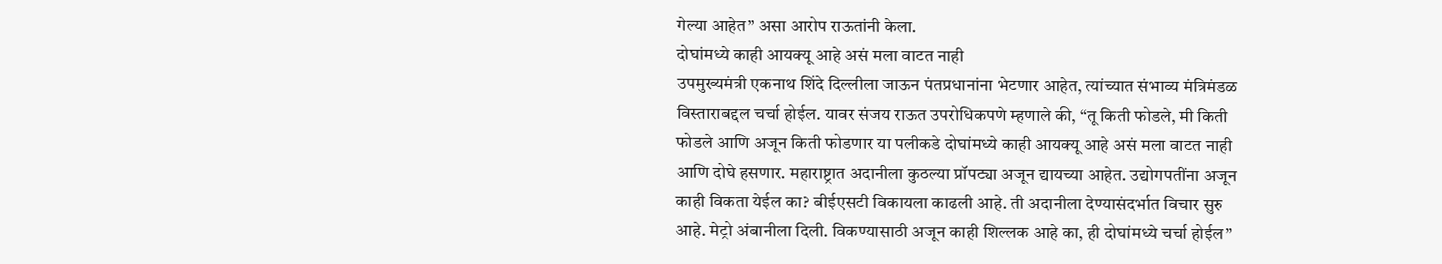गेल्या आहेत” असा आरोप राऊतांनी केला.
दोघांमध्ये काही आयक्यू आहे असं मला वाटत नाही
उपमुख्यमंत्री एकनाथ शिंदे दिल्लीला जाऊन पंतप्रधानांना भेटणार आहेत, त्यांच्यात संभाव्य मंत्रिमंडळ विस्ताराबद्दल चर्चा होईल. यावर संजय राऊत उपरोधिकपणे म्हणाले की, “तू किती फोडले, मी किती फोडले आणि अजून किती फोडणार या पलीकडे दोघांमध्ये काही आयक्यू आहे असं मला वाटत नाही आणि दोघे हसणार. महाराष्ट्रात अदानीला कुठल्या प्रॉपट्या अजून द्यायच्या आहेत. उद्योगपतींना अजून काही विकता येईल का? बीईएसटी विकायला काढली आहे. ती अदानीला देण्यासंदर्भात विचार सुरु आहे. मेट्रो अंबानीला दिली. विकण्यासाठी अजून काही शिल्लक आहे का, ही दोघांमध्ये चर्चा होईल”